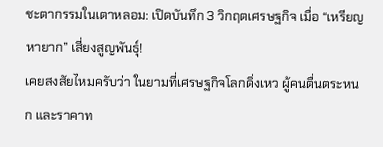ชะตากรรมในเตาหลอม: เปิดบันทึก 3 วิกฤตเศรษฐกิจ เมื่อ “เหรียญหายาก” เสี่ยงสูญพันธุ์!
เคยสงสัยไหมครับว่า ในยามที่เศรษฐกิจโลกดิ่งเหว ผู้คนตื่นตระหนก และราคาท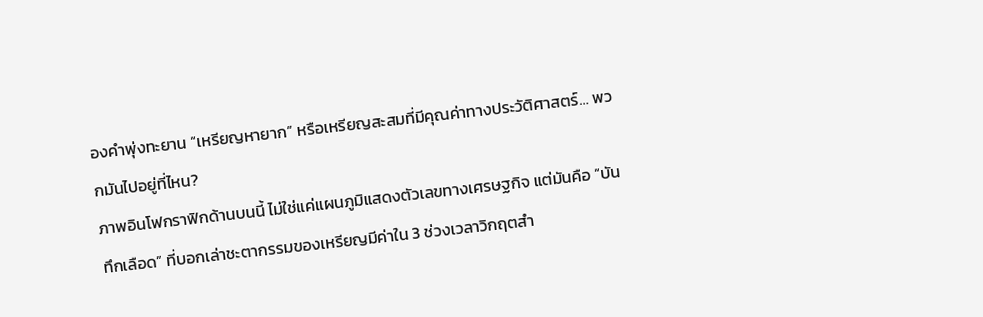องคำพุ่งทะยาน “เหรียญหายาก” หรือเหรียญสะสมที่มีคุณค่าทางประวัติศาสตร์… พวกมันไปอยู่ที่ไหน?
ภาพอินโฟกราฟิกด้านบนนี้ ไม่ใช่แค่แผนภูมิแสดงตัวเลขทางเศรษฐกิจ แต่มันคือ “บันทึกเลือด” ที่บอกเล่าชะตากรรมของเหรียญมีค่าใน 3 ช่วงเวลาวิกฤตสำ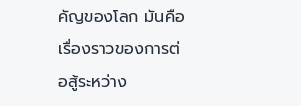คัญของโลก มันคือเรื่องราวของการต่อสู้ระหว่าง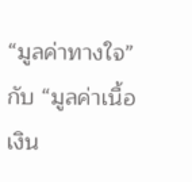“มูลค่าทางใจ” กับ “มูลค่าเนื้อเงิน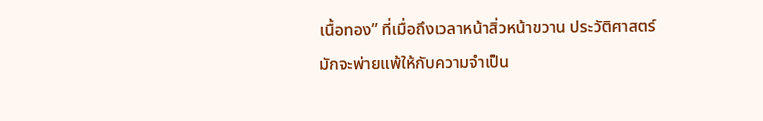เนื้อทอง” ที่เมื่อถึงเวลาหน้าสิ่วหน้าขวาน ประวัติศาสตร์มักจะพ่ายแพ้ให้กับความจำเป็น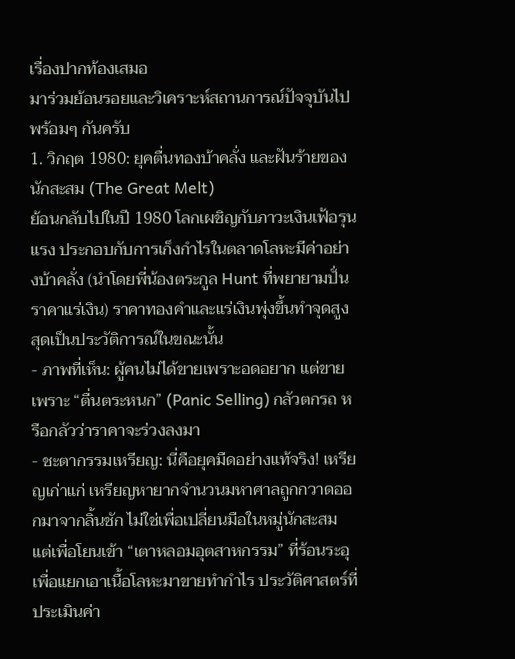เรื่องปากท้องเสมอ
มาร่วมย้อนรอยและวิเคราะห์สถานการณ์ปัจจุบันไปพร้อมๆ กันครับ
1. วิกฤต 1980: ยุคตื่นทองบ้าคลั่ง และฝันร้ายของนักสะสม (The Great Melt)
ย้อนกลับไปในปี 1980 โลกเผชิญกับภาวะเงินเฟ้อรุนแรง ประกอบกับการเก็งกำไรในตลาดโลหะมีค่าอย่างบ้าคลั่ง (นำโดยพี่น้องตระกูล Hunt ที่พยายามปั่นราคาแร่เงิน) ราคาทองคำและแร่เงินพุ่งขึ้นทำจุดสูงสุดเป็นประวัติการณ์ในขณะนั้น
- ภาพที่เห็น: ผู้คนไม่ได้ขายเพราะอดอยาก แต่ขายเพราะ “ตื่นตระหนก” (Panic Selling) กลัวตกรถ หรือกลัวว่าราคาจะร่วงลงมา
- ชะตากรรมเหรียญ: นี่คือยุคมืดอย่างแท้จริง! เหรียญเก่าแก่ เหรียญหายากจำนวนมหาศาลถูกกวาดออกมาจากลิ้นชัก ไม่ใช่เพื่อเปลี่ยนมือในหมู่นักสะสม แต่เพื่อโยนเข้า “เตาหลอมอุตสาหกรรม” ที่ร้อนระอุ เพื่อแยกเอาเนื้อโลหะมาขายทำกำไร ประวัติศาสตร์ที่ประเมินค่า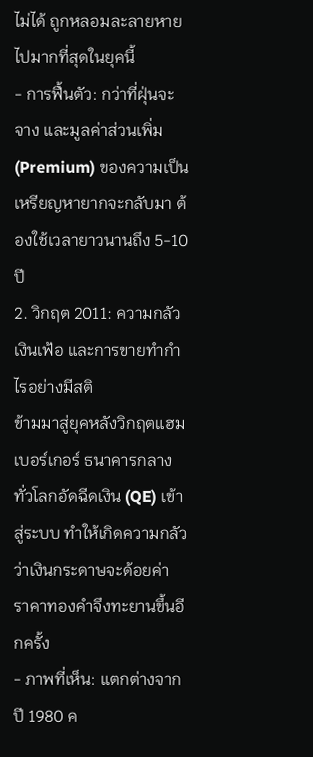ไม่ได้ ถูกหลอมละลายหายไปมากที่สุดในยุคนี้
- การฟื้นตัว: กว่าที่ฝุ่นจะจาง และมูลค่าส่วนเพิ่ม (Premium) ของความเป็นเหรียญหายากจะกลับมา ต้องใช้เวลายาวนานถึง 5-10 ปี
2. วิกฤต 2011: ความกลัวเงินเฟ้อ และการขายทำกำไรอย่างมีสติ
ข้ามมาสู่ยุคหลังวิกฤตแฮมเบอร์เกอร์ ธนาคารกลางทั่วโลกอัดฉีดเงิน (QE) เข้าสู่ระบบ ทำให้เกิดความกลัวว่าเงินกระดาษจะด้อยค่า ราคาทองคำจึงทะยานขึ้นอีกครั้ง
- ภาพที่เห็น: แตกต่างจากปี 1980 ค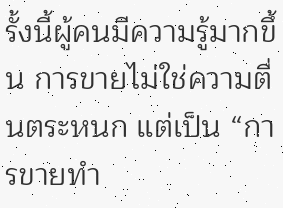รั้งนี้ผู้คนมีความรู้มากขึ้น การขายไม่ใช่ความตื่นตระหนก แต่เป็น “การขายทำ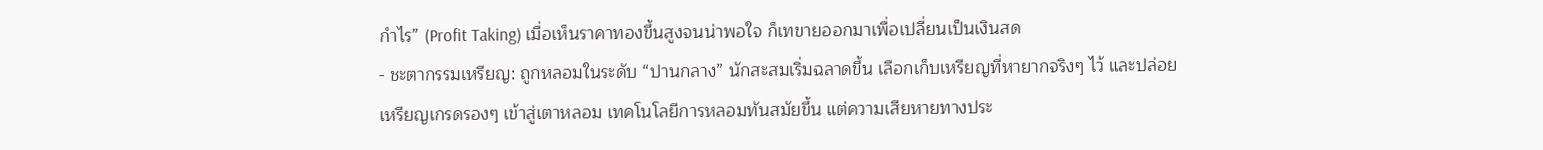กำไร” (Profit Taking) เมื่อเห็นราคาทองขึ้นสูงจนน่าพอใจ ก็เทขายออกมาเพื่อเปลี่ยนเป็นเงินสด
- ชะตากรรมเหรียญ: ถูกหลอมในระดับ “ปานกลาง” นักสะสมเริ่มฉลาดขึ้น เลือกเก็บเหรียญที่หายากจริงๆ ไว้ และปล่อยเหรียญเกรดรองๆ เข้าสู่เตาหลอม เทคโนโลยีการหลอมทันสมัยขึ้น แต่ความเสียหายทางประ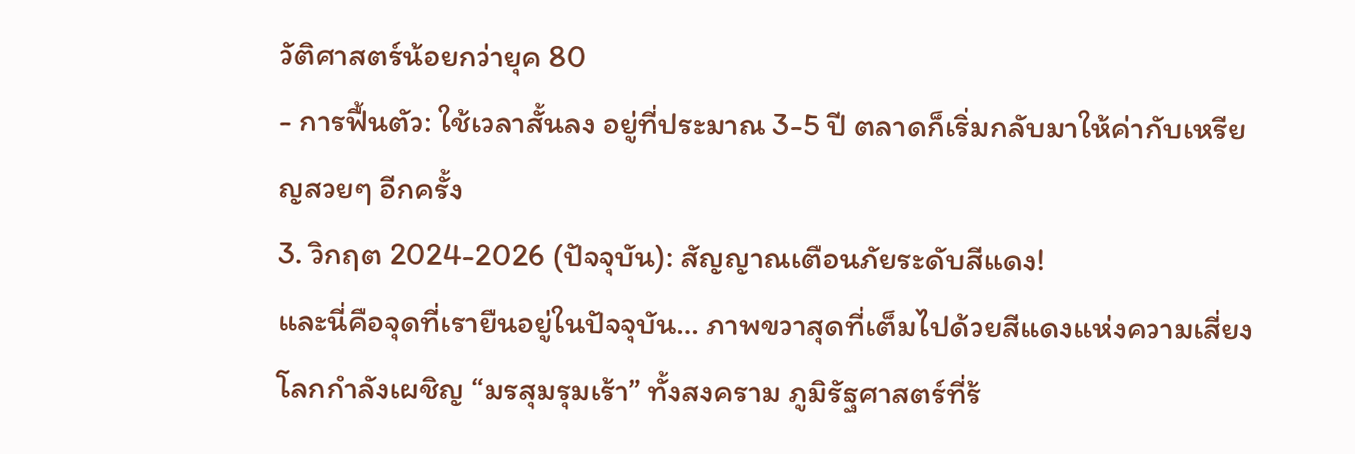วัติศาสตร์น้อยกว่ายุค 80
- การฟื้นตัว: ใช้เวลาสั้นลง อยู่ที่ประมาณ 3-5 ปี ตลาดก็เริ่มกลับมาให้ค่ากับเหรียญสวยๆ อีกครั้ง
3. วิกฤต 2024-2026 (ปัจจุบัน): สัญญาณเตือนภัยระดับสีแดง!
และนี่คือจุดที่เรายืนอยู่ในปัจจุบัน… ภาพขวาสุดที่เต็มไปด้วยสีแดงแห่งความเสี่ยง โลกกำลังเผชิญ “มรสุมรุมเร้า” ทั้งสงคราม ภูมิรัฐศาสตร์ที่ร้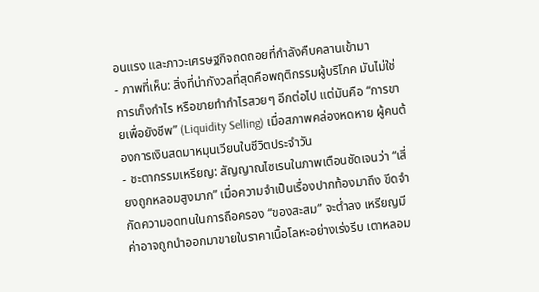อนแรง และภาวะเศรษฐกิจถดถอยที่กำลังคืบคลานเข้ามา
- ภาพที่เห็น: สิ่งที่น่ากังวลที่สุดคือพฤติกรรมผู้บริโภค มันไม่ใช่การเก็งกำไร หรือขายทำกำไรสวยๆ อีกต่อไป แต่มันคือ “การขายเพื่อยังชีพ” (Liquidity Selling) เมื่อสภาพคล่องหดหาย ผู้คนต้องการเงินสดมาหมุนเวียนในชีวิตประจำวัน
- ชะตากรรมเหรียญ: สัญญาณไซเรนในภาพเตือนชัดเจนว่า “เสี่ยงถูกหลอมสูงมาก” เมื่อความจำเป็นเรื่องปากท้องมาถึง ขีดจำกัดความอดทนในการถือครอง “ของสะสม” จะต่ำลง เหรียญมีค่าอาจถูกนำออกมาขายในราคาเนื้อโลหะอย่างเร่งรีบ เตาหลอม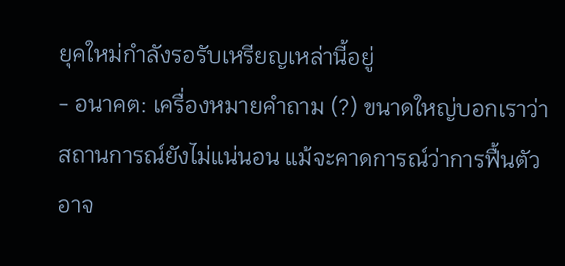ยุคใหม่กำลังรอรับเหรียญเหล่านี้อยู่
- อนาคต: เครื่องหมายคำถาม (?) ขนาดใหญ่บอกเราว่า สถานการณ์ยังไม่แน่นอน แม้จะคาดการณ์ว่าการฟื้นตัวอาจ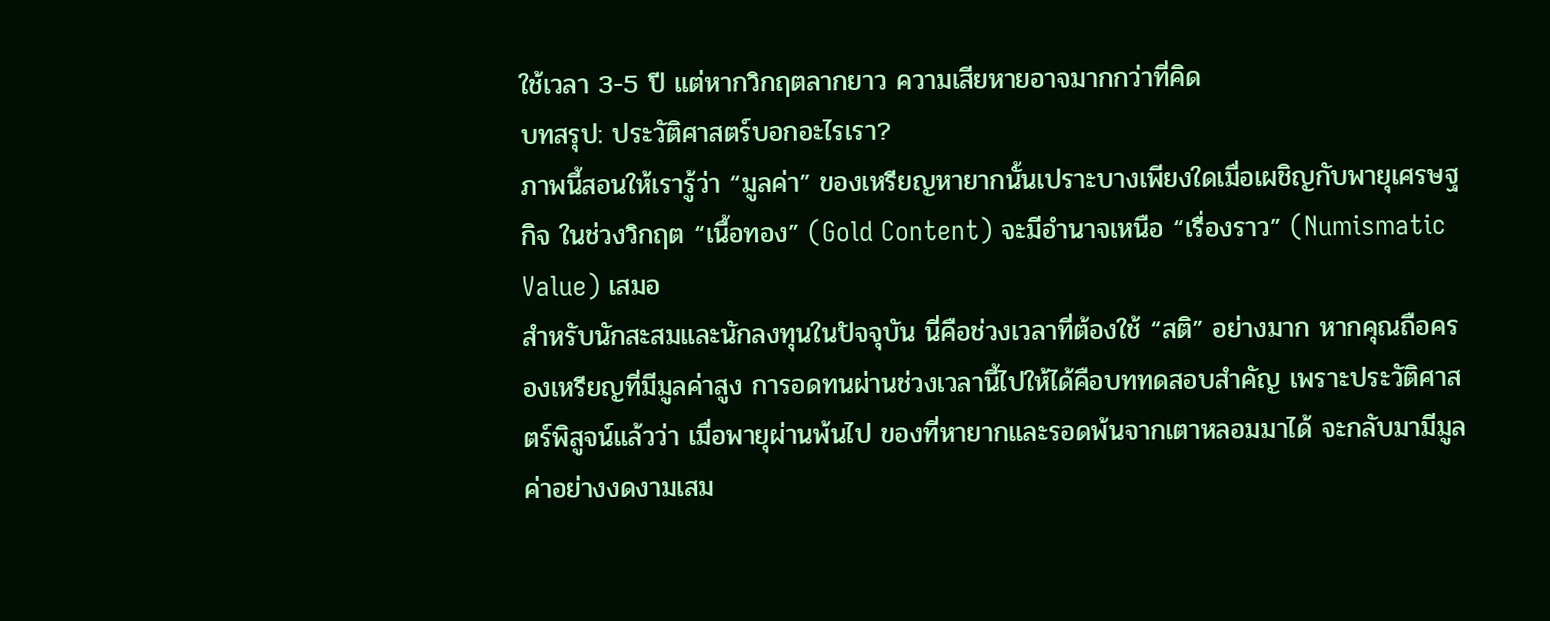ใช้เวลา 3-5 ปี แต่หากวิกฤตลากยาว ความเสียหายอาจมากกว่าที่คิด
บทสรุป: ประวัติศาสตร์บอกอะไรเรา?
ภาพนี้สอนให้เรารู้ว่า “มูลค่า” ของเหรียญหายากนั้นเปราะบางเพียงใดเมื่อเผชิญกับพายุเศรษฐกิจ ในช่วงวิกฤต “เนื้อทอง” (Gold Content) จะมีอำนาจเหนือ “เรื่องราว” (Numismatic Value) เสมอ
สำหรับนักสะสมและนักลงทุนในปัจจุบัน นี่คือช่วงเวลาที่ต้องใช้ “สติ” อย่างมาก หากคุณถือครองเหรียญที่มีมูลค่าสูง การอดทนผ่านช่วงเวลานี้ไปให้ได้คือบททดสอบสำคัญ เพราะประวัติศาสตร์พิสูจน์แล้วว่า เมื่อพายุผ่านพ้นไป ของที่หายากและรอดพ้นจากเตาหลอมมาได้ จะกลับมามีมูลค่าอย่างงดงามเสม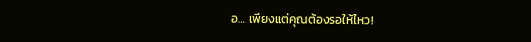อ… เพียงแต่คุณต้องรอให้ไหว!